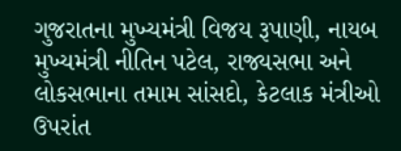ગુજરાતના મુખ્યમંત્રી વિજય રૂપાણી, નાયબ મુખ્યમંત્રી નીતિન પટેલ, રાજ્યસભા અને લોકસભાના તમામ સાંસદો, કેટલાક મંત્રીઓ ઉપરાંત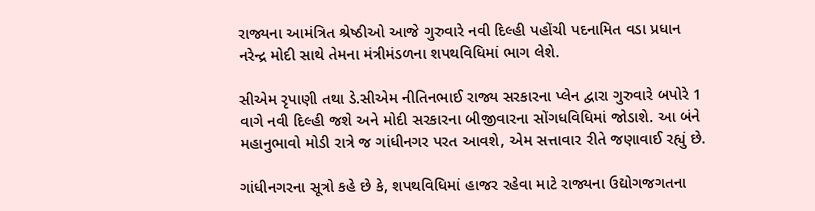રાજ્યના આમંત્રિત શ્રેષ્ઠીઓ આજે ગુરુવારે નવી દિલ્હી પહોંચી પદનામિત વડા પ્રધાન નરેન્દ્ર મોદી સાથે તેમના મંત્રીમંડળના શપથવિધિમાં ભાગ લેશે.

સીએમ રૃપાણી તથા ડે.સીએમ નીતિનભાઈ રાજ્ય સરકારના પ્લેન દ્વારા ગુરુવારે બપોરે 1 વાગે નવી દિલ્હી જશે અને મોદી સરકારના બીજીવારના સોંગધવિધિમાં જોડાશે. આ બંને મહાનુભાવો મોડી રાત્રે જ ગાંધીનગર પરત આવશે, એમ સત્તાવાર રીતે જણાવાઈ રહ્યું છે.

ગાંધીનગરના સૂત્રો કહે છે કે, શપથવિધિમાં હાજર રહેવા માટે રાજ્યના ઉદ્યોગજગતના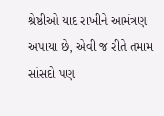શ્રેષ્ઠીઓ યાદ રાખીને આમંત્રણ અપાયા છે, એવી જ રીતે તમામ સાંસદો પણ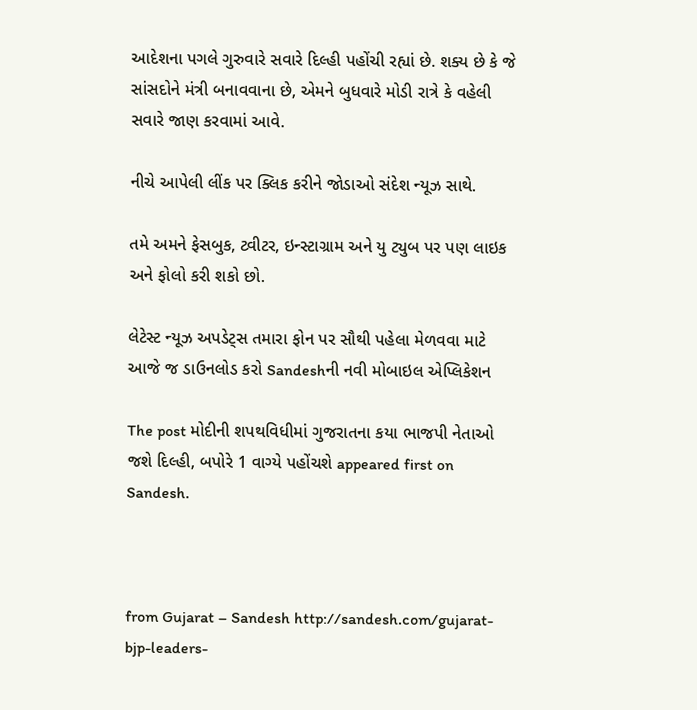આદેશના પગલે ગુરુવારે સવારે દિલ્હી પહોંચી રહ્યાં છે. શક્ય છે કે જે સાંસદોને મંત્રી બનાવવાના છે, એમને બુધવારે મોડી રાત્રે કે વહેલી સવારે જાણ કરવામાં આવે.

નીચે આપેલી લીંક પર ક્લિક કરીને જોડાઓ સંદેશ ન્યૂઝ સાથે.

તમે અમને ફેસબુક, ટ્વીટર, ઇન્સ્ટાગ્રામ અને યુ ટ્યુબ પર પણ લાઇક અને ફોલો કરી શકો છો.

લેટેસ્ટ ન્યૂઝ અપડેટ્સ તમારા ફોન પર સૌથી પહેલા મેળવવા માટે આજે જ ડાઉનલોડ કરો Sandeshની નવી મોબાઇલ એપ્લિકેશન

The post મોદીની શપથવિધીમાં ગુજરાતના કયા ભાજપી નેતાઓ જશે દિલ્હી, બપોરે 1 વાગ્યે પહોંચશે appeared first on Sandesh.



from Gujarat – Sandesh http://sandesh.com/gujarat-bjp-leaders-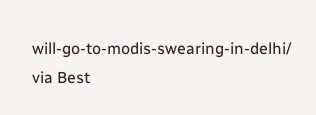will-go-to-modis-swearing-in-delhi/
via Best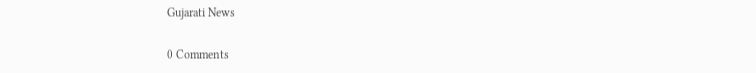Gujarati News

0 Comments